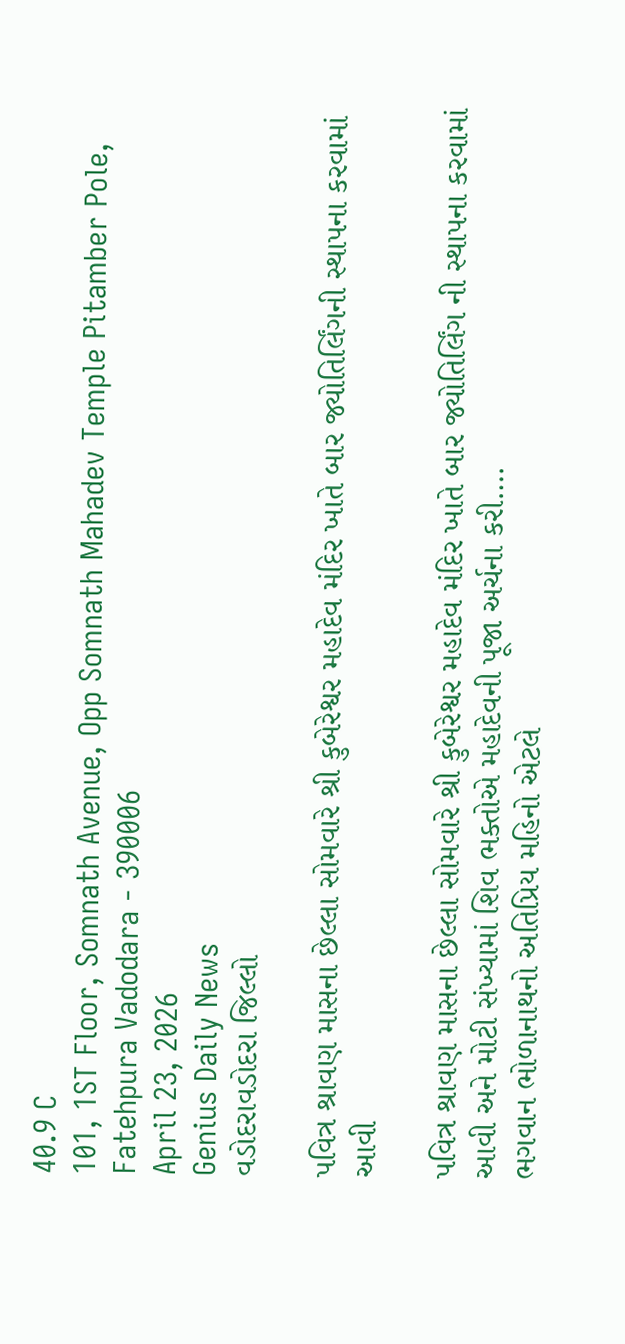40.9 C
101, 1ST Floor, Somnath Avenue, Opp Somnath Mahadev Temple Pitamber Pole, Fatehpura Vadodara - 390006
April 23, 2026
Genius Daily News
વડોદરાવડોદરા જિલ્લો

પવિત્ર શ્રાવણ માસના છેલ્લા સોમવારે શ્રી કુબેરેશ્વર મહાદેવ મંદિર ખાતે બાર જ્યોતિર્લિંગની સ્થાપના કરવામાં આવી

પવિત્ર શ્રાવણ માસના છેલ્લા સોમવારે શ્રી કુબેરેશ્વર મહાદેવ મંદિર ખાતે બાર જ્યોતિર્લિંગ ની સ્થાપના કરવામાં આવી અને મોટી સંખ્યામાં શિવ ભક્તોએ મહાદેવની પૂજા અર્ચના કરી….
ભગવાન ભોળાનાથનો અતિપ્રિય મહિનો એટલે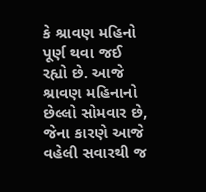કે શ્રાવણ મહિનો પૂર્ણ થવા જઈ રહ્યો છે. આજે શ્રાવણ મહિનાનો છેલ્લો સોમવાર છે, જેના કારણે આજે વહેલી સવારથી જ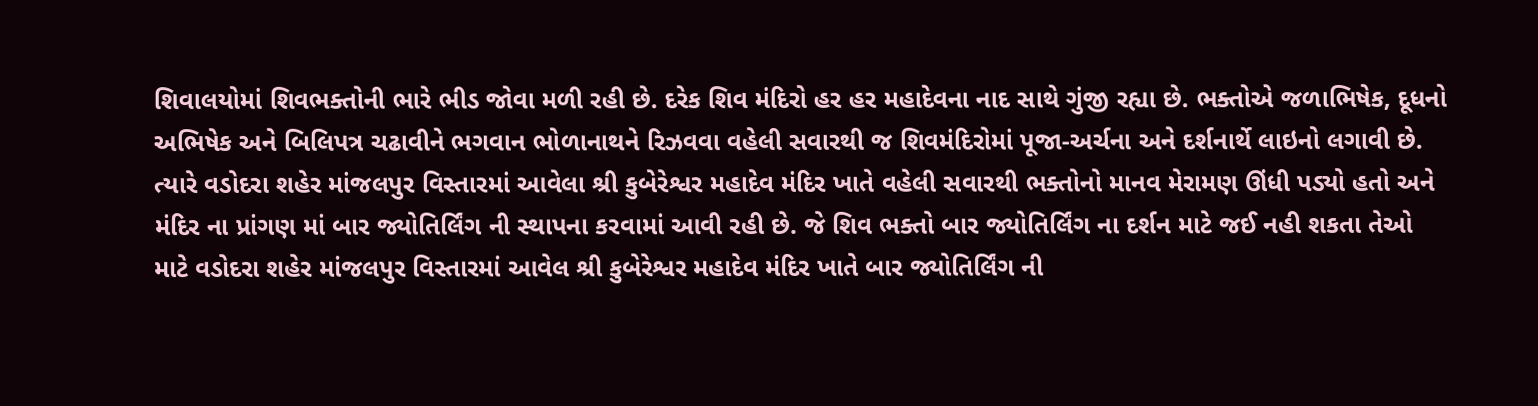શિવાલયોમાં શિવભક્તોની ભારે ભીડ જોવા મળી રહી છે. દરેક શિવ મંદિરો હર હર મહાદેવના નાદ સાથે ગુંજી રહ્યા છે. ભક્તોએ જળાભિષેક, દૂધનો અભિષેક અને બિલિપત્ર ચઢાવીને ભગવાન ભોળાનાથને રિઝવવા વહેલી સવારથી જ શિવમંદિરોમાં પૂજા-અર્ચના અને દર્શનાર્થે લાઇનો લગાવી છે. ત્યારે વડોદરા શહેર માંજલપુર વિસ્તારમાં આવેલા શ્રી કુબેરેશ્વર મહાદેવ મંદિર ખાતે વહેલી સવારથી ભક્તોનો માનવ મેરામણ ઊંધી પડ્યો હતો અને મંદિર ના પ્રાંગણ માં બાર જ્યોતિર્લિંગ ની સ્થાપના કરવામાં આવી રહી છે. જે શિવ ભક્તો બાર જ્યોતિર્લિંગ ના દર્શન માટે જઈ નહી શકતા તેઓ માટે વડોદરા શહેર માંજલપુર વિસ્તારમાં આવેલ શ્રી કુબેરેશ્વર મહાદેવ મંદિર ખાતે બાર જ્યોતિર્લિંગ ની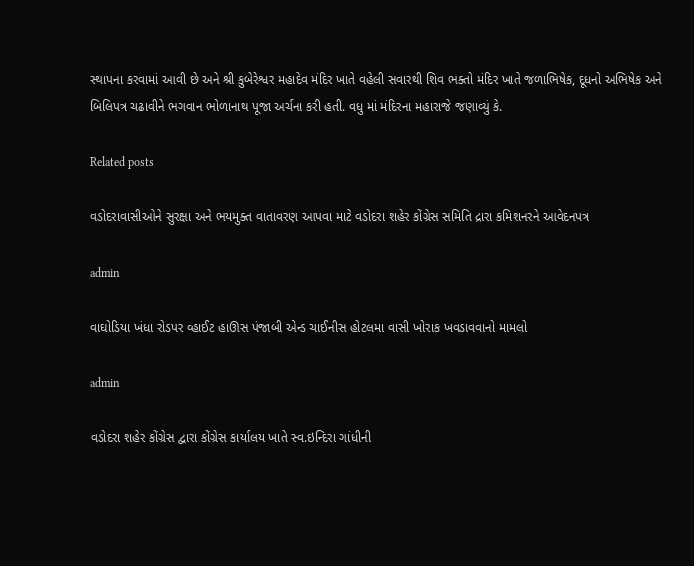સ્થાપના કરવામાં આવી છે અને શ્રી કુબેરેશ્વર મહાદેવ મંદિર ખાતે વહેલી સવારથી શિવ ભક્તો મંદિર ખાતે જળાભિષેક, દૂધનો અભિષેક અને બિલિપત્ર ચઢાવીને ભગવાન ભોળાનાથ પૂજા અર્ચના કરી હતી. વધુ માં મંદિરના મહારાજે જણાવ્યું કે.

Related posts

વડોદરાવાસીઓને સુરક્ષા અને ભયમુક્ત વાતાવરણ આપવા માટે વડોદરા શહેર કોંગ્રેસ સમિતિ દ્રારા કમિશનરને આવેદનપત્ર

admin

વાઘોડિયા ખંધા રોડપર વ્હાઈટ હાઊસ પંજાબી એન્ડ ચાઈનીસ હોટલમા વાસી ખોરાક ખવડાવવાનો મામલો

admin

વડોદરા શહેર કોંગ્રેસ દ્વારા કોંગ્રેસ કાર્યાલય ખાતે સ્વ.ઇન્દિરા ગાંધીની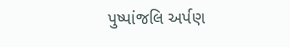પુષ્પાંજલિ અર્પણ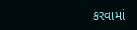કરવામાં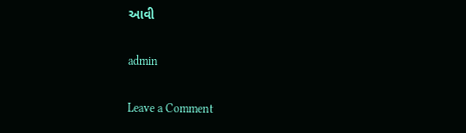આવી

admin

Leave a Comment